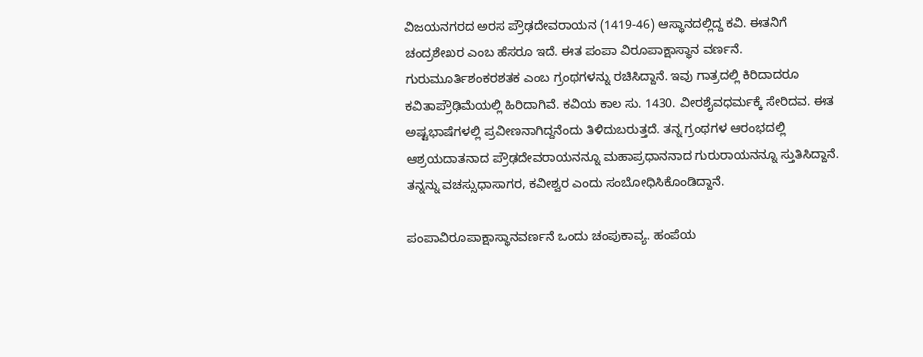ವಿಜಯನಗರದ ಅರಸ ಪ್ರೌಢದೇವರಾಯನ (1419-46) ಆಸ್ಥಾನದಲ್ಲಿದ್ದ ಕವಿ. ಈತನಿಗೆ ಚಂದ್ರಶೇಖರ ಎಂಬ ಹೆಸರೂ ಇದೆ. ಈತ ಪಂಪಾ ವಿರೂಪಾಕ್ಷಾಸ್ಥಾನ ವರ್ಣನೆ. ಗುರುಮೂರ್ತಿಶಂಕರಶತಕ ಎಂಬ ಗ್ರಂಥಗಳನ್ನು ರಚಿಸಿದ್ದಾನೆ. ಇವು ಗಾತ್ರದಲ್ಲಿ ಕಿರಿದಾದರೂ ಕವಿತಾಪ್ರೌಢಿಮೆಯಲ್ಲಿ ಹಿರಿದಾಗಿವೆ. ಕವಿಯ ಕಾಲ ಸು. 1430. ವೀರಶೈವಧರ್ಮಕ್ಕೆ ಸೇರಿದವ. ಈತ ಅಷ್ಟಭಾಷೆಗಳಲ್ಲಿ ಪ್ರವೀಣನಾಗಿದ್ದನೆಂದು ತಿಳಿದುಬರುತ್ತದೆ. ತನ್ನ ಗ್ರಂಥಗಳ ಆರಂಭದಲ್ಲಿ ಆಶ್ರಯದಾತನಾದ ಪ್ರೌಢದೇವರಾಯನನ್ನೂ ಮಹಾಪ್ರಧಾನನಾದ ಗುರುರಾಯನನ್ನೂ ಸ್ತುತಿಸಿದ್ದಾನೆ. ತನ್ನನ್ನು ವಚಸ್ಸುಧಾಸಾಗರ, ಕವೀಶ್ವರ ಎಂದು ಸಂಬೋಧಿಸಿಕೊಂಡಿದ್ದಾನೆ.

ಪಂಪಾವಿರೂಪಾಕ್ಷಾಸ್ಥಾನವರ್ಣನೆ ಒಂದು ಚಂಪುಕಾವ್ಯ. ಹಂಪೆಯ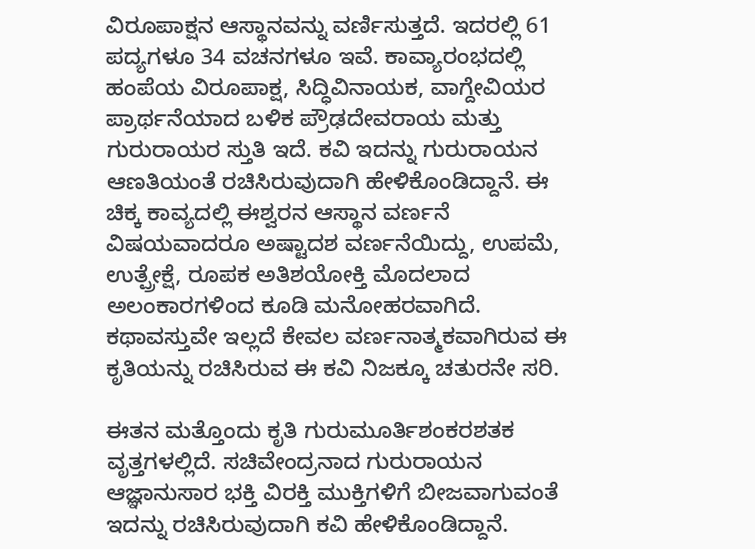ವಿರೂಪಾಕ್ಷನ ಆಸ್ಥಾನವನ್ನು ವರ್ಣಿಸುತ್ತದೆ. ಇದರಲ್ಲಿ 61 ಪದ್ಯಗಳೂ 34 ವಚನಗಳೂ ಇವೆ. ಕಾವ್ಯಾರಂಭದಲ್ಲಿ ಹಂಪೆಯ ವಿರೂಪಾಕ್ಷ, ಸಿದ್ಧಿವಿನಾಯಕ, ವಾಗ್ದೇವಿಯರ ಪ್ರಾರ್ಥನೆಯಾದ ಬಳಿಕ ಪ್ರೌಢದೇವರಾಯ ಮತ್ತು ಗುರುರಾಯರ ಸ್ತುತಿ ಇದೆ. ಕವಿ ಇದನ್ನು ಗುರುರಾಯನ ಆಣತಿಯಂತೆ ರಚಿಸಿರುವುದಾಗಿ ಹೇಳಿಕೊಂಡಿದ್ದಾನೆ. ಈ ಚಿಕ್ಕ ಕಾವ್ಯದಲ್ಲಿ ಈಶ್ವರನ ಆಸ್ಥಾನ ವರ್ಣನೆ ವಿಷಯವಾದರೂ ಅಷ್ಟಾದಶ ವರ್ಣನೆಯಿದ್ದು, ಉಪಮೆ, ಉತ್ಪ್ರೇಕ್ಷೆ, ರೂಪಕ ಅತಿಶಯೋಕ್ತಿ ಮೊದಲಾದ ಅಲಂಕಾರಗಳಿಂದ ಕೂಡಿ ಮನೋಹರವಾಗಿದೆ. ಕಥಾವಸ್ತುವೇ ಇಲ್ಲದೆ ಕೇವಲ ವರ್ಣನಾತ್ಮಕವಾಗಿರುವ ಈ ಕೃತಿಯನ್ನು ರಚಿಸಿರುವ ಈ ಕವಿ ನಿಜಕ್ಕೂ ಚತುರನೇ ಸರಿ.

ಈತನ ಮತ್ತೊಂದು ಕೃತಿ ಗುರುಮೂರ್ತಿಶಂಕರಶತಕ ವೃತ್ತಗಳಲ್ಲಿದೆ. ಸಚಿವೇಂದ್ರನಾದ ಗುರುರಾಯನ ಆಜ್ಞಾನುಸಾರ ಭಕ್ತಿ ವಿರಕ್ತಿ ಮುಕ್ತಿಗಳಿಗೆ ಬೀಜವಾಗುವಂತೆ ಇದನ್ನು ರಚಿಸಿರುವುದಾಗಿ ಕವಿ ಹೇಳಿಕೊಂಡಿದ್ದಾನೆ.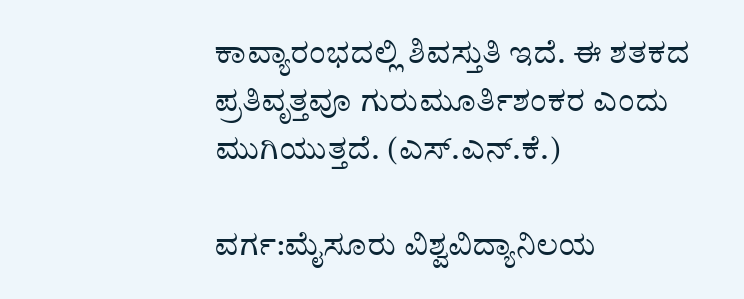ಕಾವ್ಯಾರಂಭದಲ್ಲಿ ಶಿವಸ್ತುತಿ ಇದೆ. ಈ ಶತಕದ ಪ್ರತಿವೃತ್ತವೂ ಗುರುಮೂರ್ತಿಶಂಕರ ಎಂದು ಮುಗಿಯುತ್ತದೆ. (ಎಸ್.ಎನ್.ಕೆ.)

ವರ್ಗ:ಮೈಸೂರು ವಿಶ್ವವಿದ್ಯಾನಿಲಯ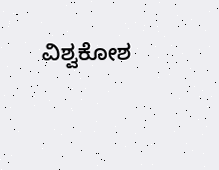ವಿಶ್ವಕೋಶ